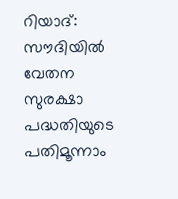റിയാദ്: സൗദിയില്‍ വേതന സുരക്ഷാ പദ്ധതിയുടെ പതിമൂന്നാം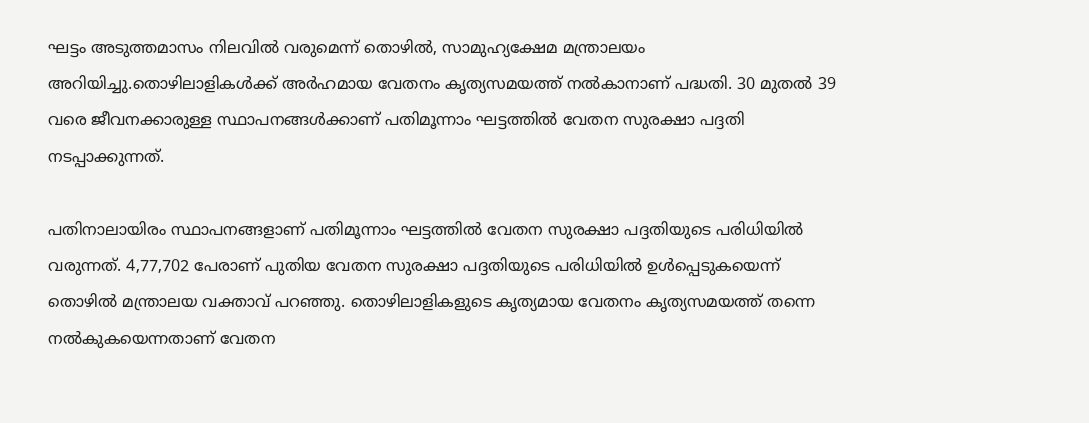ഘട്ടം അടുത്തമാസം നിലവില്‍ വരുമെന്ന് തൊഴില്‍, സാമുഹ്യക്ഷേമ മന്ത്രാലയം അറിയിച്ചു.തൊഴിലാളികള്‍ക്ക് അര്‍ഹമായ വേതനം കൃത്യസമയത്ത് നല്‍കാനാണ് പദ്ധതി. 30 മുതല്‍ 39 വരെ ജീവനക്കാരുള്ള സ്ഥാപനങ്ങള്‍ക്കാണ് പതിമൂന്നാം ഘട്ടത്തില്‍ വേതന സുരക്ഷാ പദ്ദതി നടപ്പാക്കുന്നത്.

പതിനാലായിരം സ്ഥാപനങ്ങളാണ് പതിമൂന്നാം ഘട്ടത്തില്‍ വേതന സുരക്ഷാ പദ്ദതിയുടെ പരിധിയില്‍ വരുന്നത്. 4,77,702 പേരാണ് പുതിയ വേതന സുരക്ഷാ പദ്ദതിയുടെ പരിധിയില്‍ ഉള്‍പ്പെടുകയെന്ന് തൊഴില്‍ മന്ത്രാലയ വക്താവ് പറഞ്ഞു. തൊഴിലാളികളുടെ കൃത്യമായ വേതനം കൃത്യസമയത്ത് തന്നെ നല്‍കുകയെന്നതാണ് വേതന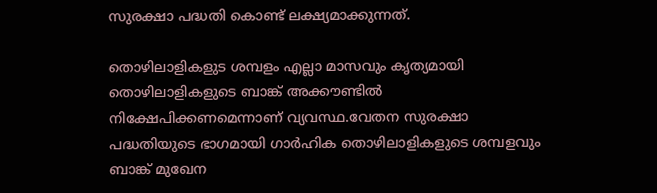സുരക്ഷാ പദ്ധതി കൊണ്ട് ലക്ഷ്യമാക്കുന്നത്.

തൊഴിലാളികളുട ശമ്പളം എല്ലാ മാസവും കൃത്യമായി തൊഴിലാളികളുടെ ബാങ്ക് അക്കൗണ്ടില്‍ നിക്ഷേപിക്കണമെന്നാണ് വ്യവസ്ഥ.വേതന സുരക്ഷാ പദ്ധതിയുടെ ഭാഗമായി ഗാര്‍ഹിക തൊഴിലാളികളുടെ ശമ്പളവും ബാങ്ക് മുഖേന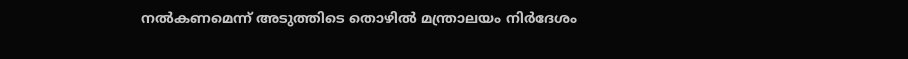നല്‍കണമെന്ന് അടുത്തിടെ തൊഴില്‍ മന്ത്രാലയം നിര്‍ദേശം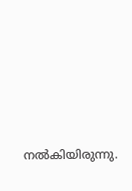നല്‍കിയിരുന്നു.